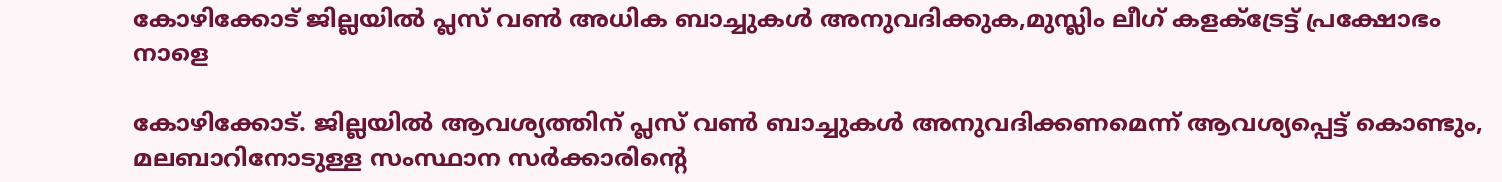കോഴിക്കോട് ജില്ലയില്‍ പ്ലസ് വണ്‍ അധിക ബാച്ചുകള്‍ അനുവദിക്കുക,മുസ്ലിം ലീഗ് കളക്ട്രേട്ട് പ്രക്ഷോഭം നാളെ

കോഴിക്കോട്. ജില്ലയില്‍ ആവശ്യത്തിന് പ്ലസ് വണ്‍ ബാച്ചുകള്‍ അനുവദിക്കണമെന്ന് ആവശ്യപ്പെട്ട് കൊണ്ടും, മലബാറിനോടുള്ള സംസ്ഥാന സര്‍ക്കാരിന്റെ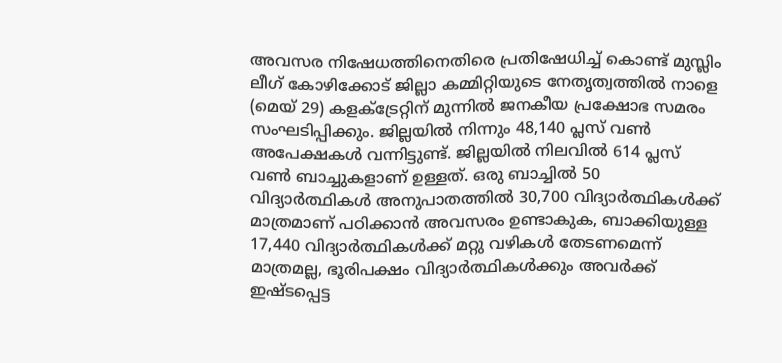അവസര നിഷേധത്തിനെതിരെ പ്രതിഷേധിച്ച് കൊണ്ട് മുസ്ലിം ലീഗ് കോഴിക്കോട് ജില്ലാ കമ്മിറ്റിയുടെ നേതൃത്വത്തില്‍ നാളെ (മെയ് 29) കളക്ട്രേറ്റിന് മുന്നില്‍ ജനകീയ പ്രക്ഷോഭ സമരം സംഘടിപ്പിക്കും. ജില്ലയില്‍ നിന്നും 48,140 പ്ലസ് വണ്‍ അപേക്ഷകള്‍ വന്നിട്ടുണ്ട്. ജില്ലയില്‍ നിലവില്‍ 614 പ്ലസ് വണ്‍ ബാച്ചുകളാണ് ഉള്ളത്. ഒരു ബാച്ചില്‍ 50 വിദ്യാര്‍ത്ഥികള്‍ അനുപാതത്തില്‍ 30,700 വിദ്യാര്‍ത്ഥികള്‍ക്ക് മാത്രമാണ് പഠിക്കാന്‍ അവസരം ഉണ്ടാകുക, ബാക്കിയുള്ള 17,440 വിദ്യാര്‍ത്ഥികള്‍ക്ക് മറ്റു വഴികള്‍ തേടണമെന്ന് മാത്രമല്ല, ഭൂരിപക്ഷം വിദ്യാര്‍ത്ഥികള്‍ക്കും അവര്‍ക്ക് ഇഷ്ടപ്പെട്ട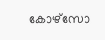കോഴ്‌സോ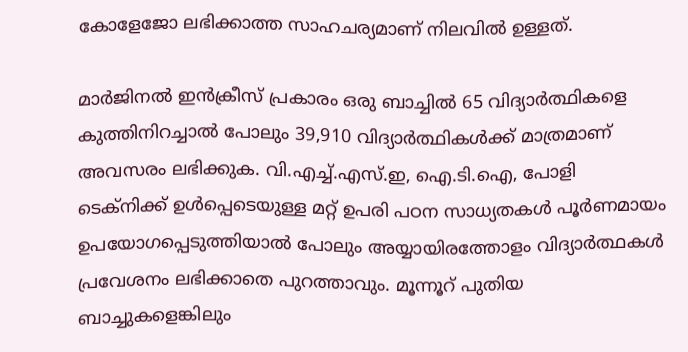കോളേജോ ലഭിക്കാത്ത സാഹചര്യമാണ് നിലവില്‍ ഉള്ളത്.

മാര്‍ജിനല്‍ ഇന്‍ക്രീസ് പ്രകാരം ഒരു ബാച്ചില്‍ 65 വിദ്യാര്‍ത്ഥികളെ കുത്തിനിറച്ചാല്‍ പോലും 39,910 വിദ്യാര്‍ത്ഥികള്‍ക്ക് മാത്രമാണ് അവസരം ലഭിക്കുക. വി.എച്ച്.എസ്.ഇ, ഐ.ടി.ഐ, പോളി ടെക്‌നിക്ക് ഉള്‍പ്പെടെയുള്ള മറ്റ് ഉപരി പഠന സാധ്യതകള്‍ പൂര്‍ണമായം ഉപയോഗപ്പെടുത്തിയാല്‍ പോലും അയ്യായിരത്തോളം വിദ്യാര്‍ത്ഥകള്‍ പ്രവേശനം ലഭിക്കാതെ പുറത്താവും. മൂന്നൂറ് പുതിയ ബാച്ചുകളെങ്കിലും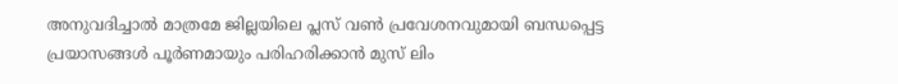അനുവദിച്ചാല്‍ മാത്രമേ ജില്ലയിലെ പ്ലസ് വണ്‍ പ്രവേശനവുമായി ബന്ധപ്പെട്ട പ്രയാസങ്ങള്‍ പൂര്‍ണമായും പരിഹരിക്കാന്‍ മുസ് ലിം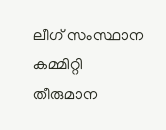ലീഗ് സംസ്ഥാന കമ്മിറ്റി തീരുമാന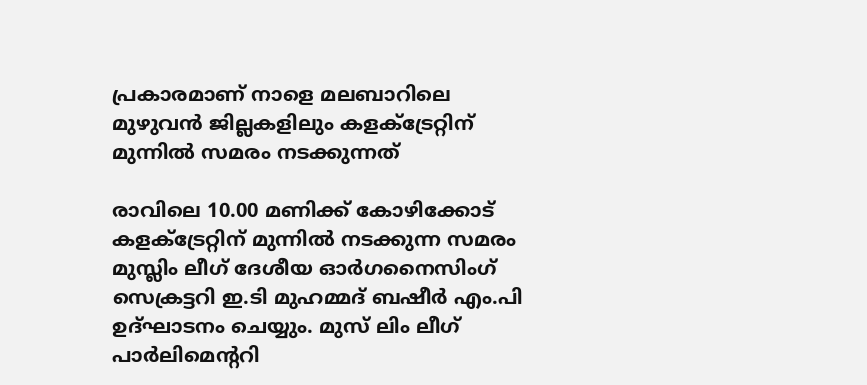പ്രകാരമാണ് നാളെ മലബാറിലെ മുഴുവന്‍ ജില്ലകളിലും കളക്ട്രേറ്റിന് മുന്നില്‍ സമരം നടക്കുന്നത്

രാവിലെ 10.00 മണിക്ക് കോഴിക്കോട് കളക്ട്രേറ്റിന് മുന്നില്‍ നടക്കുന്ന സമരം മുസ്ലിം ലീഗ് ദേശീയ ഓര്‍ഗനൈസിംഗ് സെക്രട്ടറി ഇ.ടി മുഹമ്മദ് ബഷീര്‍ എം.പി ഉദ്ഘാടനം ചെയ്യും. മുസ് ലിം ലീഗ് പാര്‍ലിമെന്ററി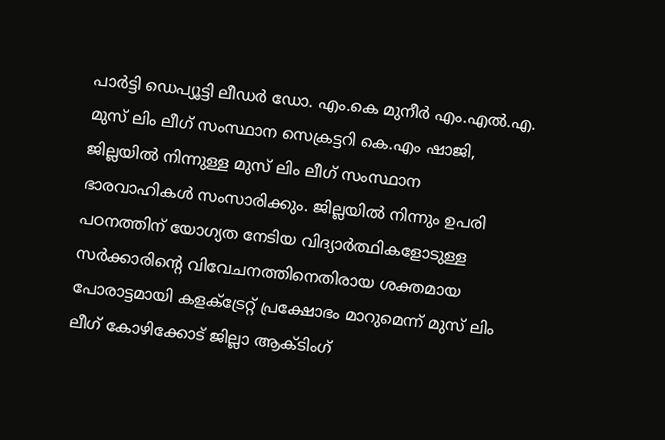പാര്‍ട്ടി ഡെപ്യൂട്ടി ലീഡര്‍ ഡോ. എം.കെ മുനീര്‍ എം.എല്‍.എ. മുസ് ലിം ലീഗ് സംസ്ഥാന സെക്രട്ടറി കെ.എം ഷാജി, ജില്ലയില്‍ നിന്നുള്ള മുസ് ലിം ലീഗ് സംസ്ഥാന ഭാരവാഹികള്‍ സംസാരിക്കും. ജില്ലയില്‍ നിന്നും ഉപരി പഠനത്തിന് യോഗ്യത നേടിയ വിദ്യാര്‍ത്ഥികളോടുള്ള സര്‍ക്കാരിന്റെ വിവേചനത്തിനെതിരായ ശക്തമായ പോരാട്ടമായി കളക്ട്രേറ്റ് പ്രക്ഷോഭം മാറുമെന്ന് മുസ് ലിം ലീഗ് കോഴിക്കോട് ജില്ലാ ആക്ടിംഗ്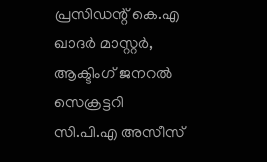പ്രസിഡന്റ് കെ.എ ഖാദര്‍ മാസ്റ്റര്‍, ആക്ടിംഗ് ജനറല്‍ സെക്രട്ടറി സി.പി.എ അസീസ്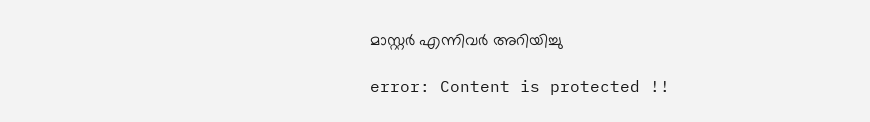മാസ്റ്റര്‍ എന്നിവര്‍ അറിയിച്ചു

error: Content is protected !!